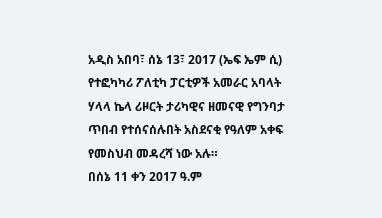አዲስ አበባ፣ ሰኔ 13፣ 2017 (ኤፍ ኤም ሲ) የተፎካካሪ ፖለቲካ ፓርቲዎች አመራር አባላት ሃላላ ኬላ ሪዞርት ታሪካዊና ዘመናዊ የግንባታ ጥበብ የተሰናሰሉበት አስደናቂ የዓለም አቀፍ የመስህብ መዳረሻ ነው አሉ።
በሰኔ 11 ቀን 2017 ዓ.ም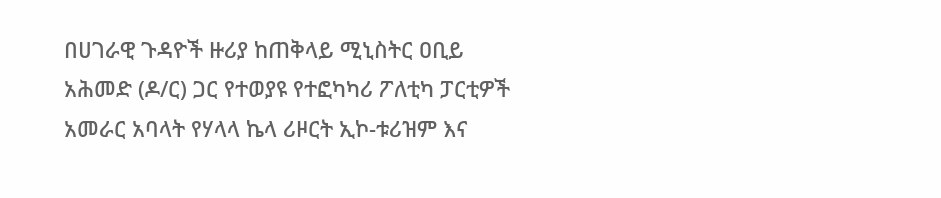በሀገራዊ ጉዳዮች ዙሪያ ከጠቅላይ ሚኒስትር ዐቢይ አሕመድ (ዶ/ር) ጋር የተወያዩ የተፎካካሪ ፖለቲካ ፓርቲዎች አመራር አባላት የሃላላ ኬላ ሪዞርት ኢኮ-ቱሪዝም እና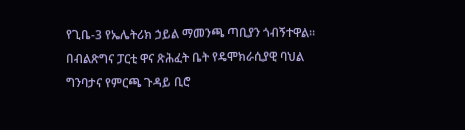የጊቤ-3 የኤሌትሪክ ኃይል ማመንጫ ጣቢያን ጎብኝተዋል።
በብልጽግና ፓርቲ ዋና ጽሕፈት ቤት የዴሞክራሲያዊ ባህል ግንባታና የምርጫ ጉዳይ ቢሮ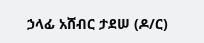ኃላፊ አሸብር ታደሠ (ዶ/ር)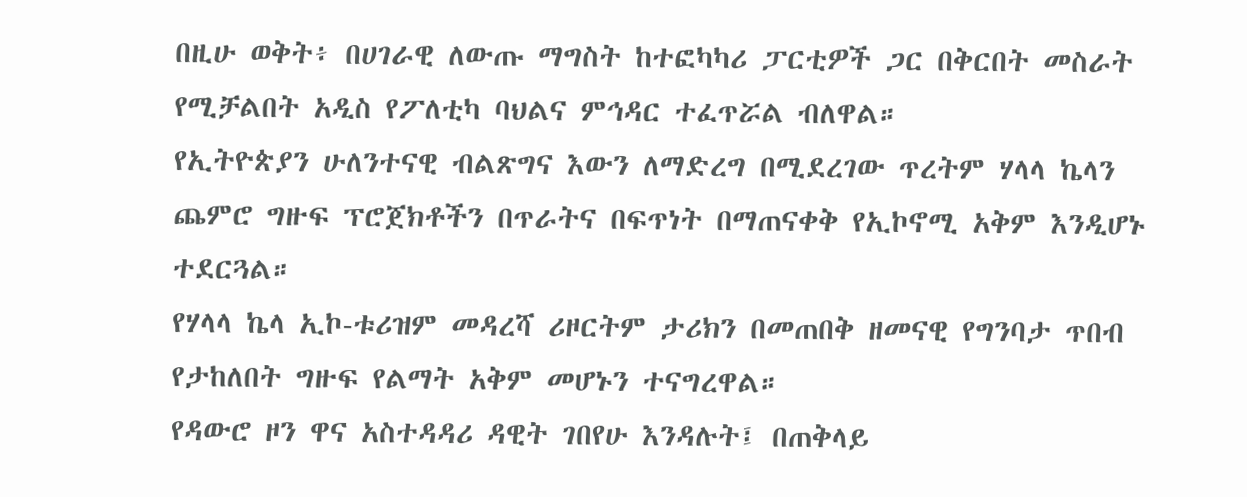በዚሁ ወቅት፥ በሀገራዊ ለውጡ ማግስት ከተፎካካሪ ፓርቲዎች ጋር በቅርበት መስራት የሚቻልበት አዲስ የፖለቲካ ባህልና ምኅዳር ተፈጥሯል ብለዋል።
የኢትዮጵያን ሁለንተናዊ ብልጽግና እውን ለማድረግ በሚደረገው ጥረትም ሃላላ ኬላን ጨምሮ ግዙፍ ፕሮጀክቶችን በጥራትና በፍጥነት በማጠናቀቅ የኢኮኖሚ አቅም እንዲሆኑ ተደርጓል።
የሃላላ ኬላ ኢኮ-ቱሪዝም መዳረሻ ሪዞርትም ታሪክን በመጠበቅ ዘመናዊ የግንባታ ጥበብ የታከለበት ግዙፍ የልማት አቅም መሆኑን ተናግረዋል።
የዳውሮ ዞን ዋና አስተዳዳሪ ዳዊት ገበየሁ እንዳሉት፤ በጠቅላይ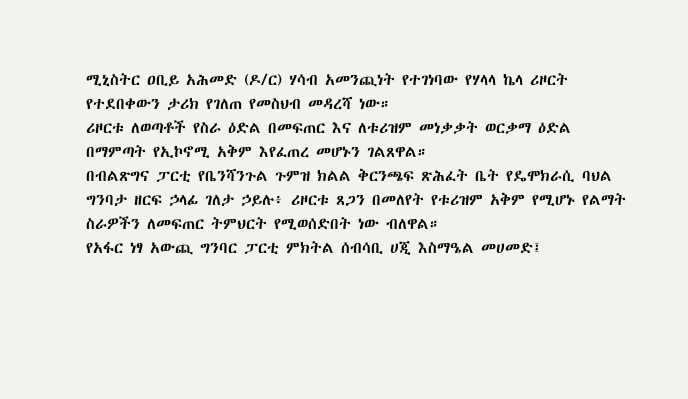ሚኒስትር ዐቢይ አሕመድ (ዶ/ር) ሃሳብ አመንጪነት የተገነባው የሃላላ ኬላ ሪዞርት የተደበቀውን ታሪክ የገለጠ የመስህብ መዳረሻ ነው።
ሪዞርቱ ለወጣቶች የስራ ዕድል በመፍጠር እና ለቱሪዝም መነቃቃት ወርቃማ ዕድል በማምጣት የኢኮኖሚ አቅም እየፈጠረ መሆኑን ገልጸዋል።
በብልጽግና ፓርቲ የቤንሻንጉል ጉምዝ ክልል ቅርንጫፍ ጽሕፈት ቤት የዴሞክራሲ ባህል ግንባታ ዘርፍ ኃላፊ ገለታ ኃይሉ፥ ሪዞርቱ ጸጋን በመለየት የቱሪዝም አቅም የሚሆኑ የልማት ስራዎችን ለመፍጠር ትምህርት የሚወሰድበት ነው ብለዋል።
የአፋር ነፃ አውጪ ግንባር ፓርቲ ምክትል ሰብሳቢ ሀጂ እስማዔል መሀመድ፤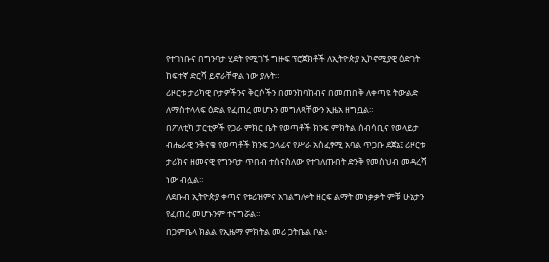የተገነቡና በግንባታ ሂደት የሚገኙ ግዙፍ ፕሮጀክቶች ለኢትዮጵያ ኢኮኖሚያዊ ዕድገት ከፍተኛ ድርሻ ይኖራቸዋል ነው ያሉት።
ሪዞርቱ ታሪካዊ ቦታዎችንና ቅርሶችን በመንከባከብና በመጠበቅ ለቀጣዩ ትውልድ ለማስተላላፍ ዕድል የፈጠረ መሆኑን መግለጻቸውን ኢዜአ ዘግቧል።
በፖለቲካ ፓርቲዎች የጋራ ምክር ቤት የወጣቶች ክንፍ ምክትል ሰብሳቢና የወላይታ ብሔራዊ ንቅናቄ የወጣቶች ክንፍ ኃላፊና የሥራ አስፈፃሚ አባል ጥጋቡ ደጀኔ፤ ሪዞርቱ ታሪክና ዘመናዊ የግንባታ ጥበብ ተሰናስለው የተገለጡበት ድንቅ የመስህብ መዳረሻ ነው ብሏል።
ለደቡብ ኢትዮጵያ ቀጣና የቱሪዝምና አገልግሎት ዘርፍ ልማት መነቃቃት ምቹ ሁኔታን የፈጠረ መሆኑንም ተናግሯል።
በጋምቤላ ክልል የኢዜማ ምክትል መሪ ጋትቤል ቦል፥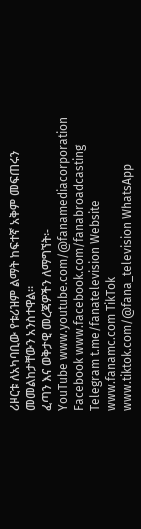ሪዞርቱ ለአካባቢው የቱሪዝም ልማት ከፍተኛ አቅም መፍጠሩን መመልከታቸውን አንስተዋል።
ፈጣን እና ወቅታዊ መረጃዎችን ለማግኘት፡-
YouTube www.youtube.com/@fanamediacorporation Facebook www.facebook.com/fanabroadcasting Telegram t.me/fanatelevision Website www.fanamc.com TikTok www.tiktok.com/@fana_television WhatsApp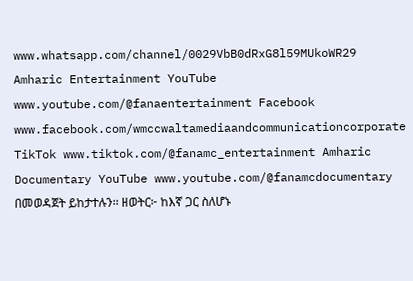www.whatsapp.com/channel/0029VbB0dRxG8l59MUkoWR29 Amharic Entertainment YouTube www.youtube.com/@fanaentertainment Facebook www.facebook.com/wmccwaltamediaandcommunicationcorporate TikTok www.tiktok.com/@fanamc_entertainment Amharic Documentary YouTube www.youtube.com/@fanamcdocumentary በመወዳጀት ይከታተሉን፡፡ ዘወትር፦ ከእኛ ጋር ስለሆኑ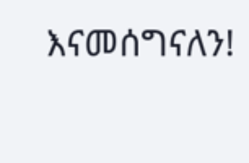እናመሰግናለን!